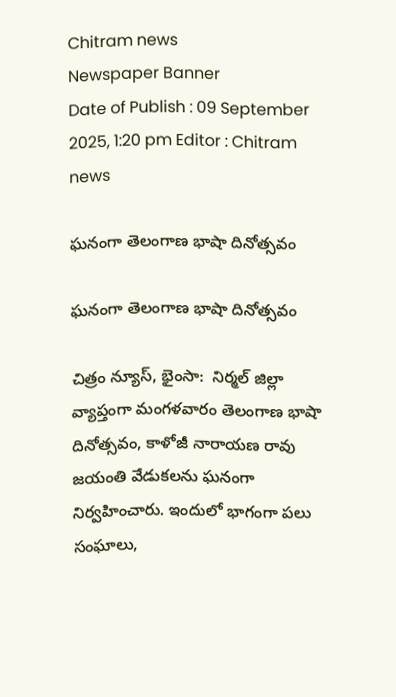Chitram news
Newspaper Banner
Date of Publish : 09 September 2025, 1:20 pm Editor : Chitram news

ఘనంగా తెలంగాణ భాషా దినోత్సవం

ఘనంగా తెలంగాణ భాషా దినోత్సవం

చిత్రం న్యూస్, భైంసా:  నిర్మల్ జిల్లా వ్యాప్తంగా మంగళవారం తెలంగాణ భాషా దినోత్సవం, కాళోజీ నారాయణ రావు జయంతి వేడుకలను ఘనంగా నిర్వహించారు. ఇందులో భాగంగా పలు సంఘాలు,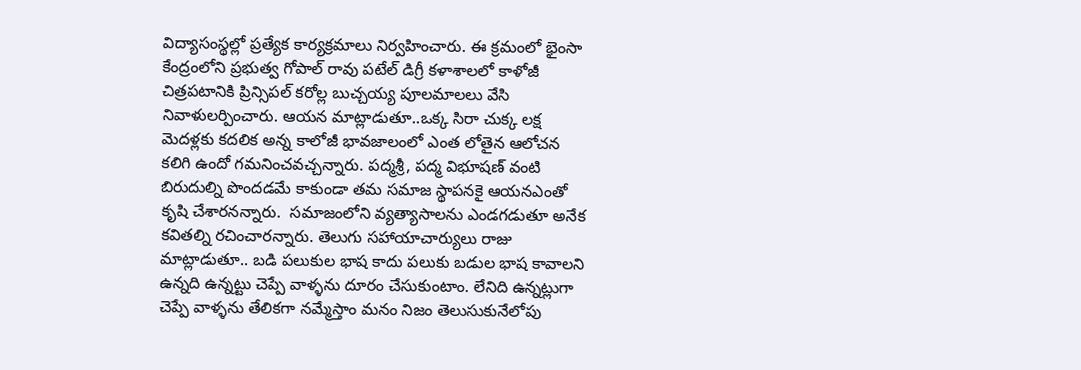విద్యాసంస్థల్లో ప్రత్యేక కార్యక్రమాలు నిర్వహించారు. ఈ క్రమంలో భైంసా కేంద్రంలోని ప్రభుత్వ గోపాల్ రావు పటేల్ డిగ్రీ కళాశాలలో కాళోజీ చిత్రపటానికి ప్రిన్సిపల్‌ కరోల్ల బుచ్చయ్య పూలమాలలు వేసి నివాళులర్పించారు. ఆయన మాట్లాడుతూ..ఒక్క సిరా చుక్క లక్ష మెదళ్లకు కదలిక అన్న కాలోజీ భావజాలంలో ఎంత లోతైన ఆలోచన కలిగి ఉందో గమనించవచ్చన్నారు. పద్మశ్రీ, పద్మ విభూషణ్ వంటి బిరుదుల్ని పొందడమే కాకుండా తమ సమాజ స్థాపనకై ఆయనఎంతో కృషి చేశారనన్నారు.  సమాజంలోని వ్యత్యాసాలను ఎండగడుతూ అనేక కవితల్ని రచించారన్నారు. తెలుగు సహాయాచార్యులు రాజు మాట్లాడుతూ.. బడి పలుకుల భాష కాదు పలుకు బడుల భాష కావాలని ఉన్నది ఉన్నట్టు చెప్పే వాళ్ళను దూరం చేసుకుంటాం. లేనిది ఉన్నట్లుగా చెప్పే వాళ్ళను తేలికగా నమ్మేస్తాం మనం నిజం తెలుసుకునేలోపు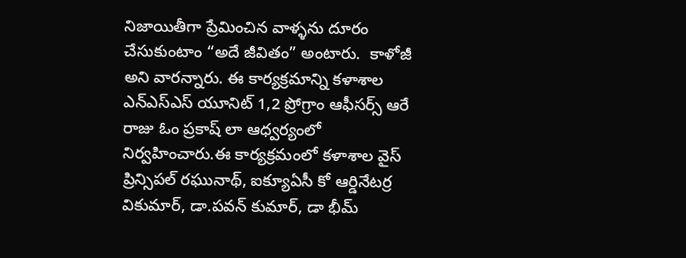నిజాయితీగా ప్రేమించిన వాళ్ళను దూరం చేసుకుంటాం “అదే జీవితం” అంటారు.  కాళోజీ అని వారన్నారు. ఈ కార్యక్రమాన్ని కళాశాల ఎన్ఎస్ఎస్ యూనిట్ 1,2 ప్రోగ్రాం ఆఫీసర్స్ ఆరే రాజు ఓం ప్రకాష్ లా ఆధ్వర్యంలో నిర్వహించారు.ఈ కార్యక్రమంలో కళాశాల వైస్ ప్రిన్సిపల్ రఘునాథ్, ఐక్యూఏసీ కో ఆర్డినేటర్ర వికుమార్, డా.పవన్ కుమార్, డా భీమ్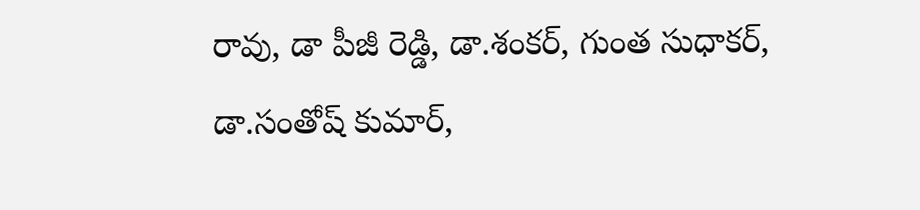రావు, డా పీజీ రెడ్డి, డా.శంకర్, గుంత సుధాకర్, డా.సంతోష్ కుమార్,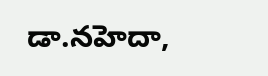డా.నహెదా,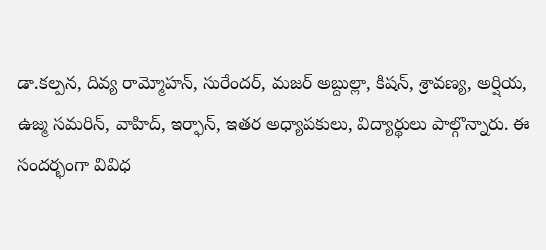డా.కల్పన, దివ్య రామ్మోహన్, సురేందర్, మజర్ అబ్దుల్లా, కిషన్, శ్రావణ్య, అర్షియ,  ఉజ్మ సమరిన్, వాహిద్, ఇర్ఫాన్, ఇతర అధ్యాపకులు, విద్యార్థులు పాల్గొన్నారు. ఈ సందర్భంగా వివిధ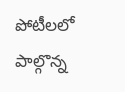పోటీలలో పాల్గొన్న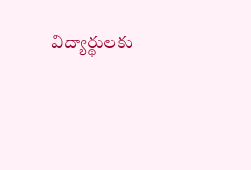విద్యార్థులకు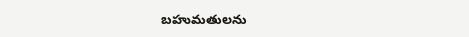బహుమతులను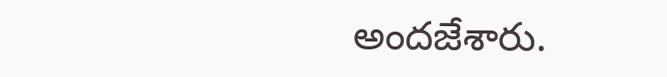అందజేశారు.